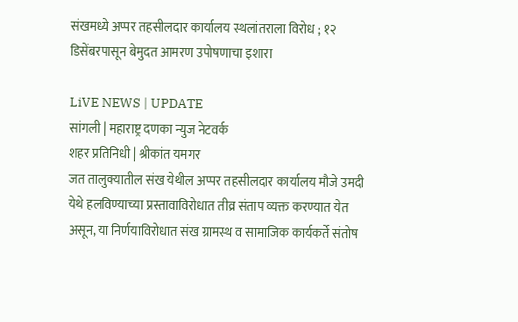संखमध्ये अप्पर तहसीलदार कार्यालय स्थलांतराला विरोध ; १२ डिसेंबरपासून बेमुदत आमरण उपोषणाचा इशारा

LiVE NEWS | UPDATE
सांगली | महाराष्ट्र दणका न्युज नेटवर्क
शहर प्रतिनिधी | श्रीकांत यमगर
जत तालुक्यातील संख येथील अप्पर तहसीलदार कार्यालय मौजे उमदी येथे हलविण्याच्या प्रस्तावाविरोधात तीव्र संताप व्यक्त करण्यात येत असून, या निर्णयाविरोधात संख ग्रामस्थ व सामाजिक कार्यकर्ते संतोष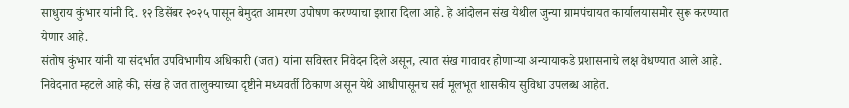साधुराय कुंभार यांनी दि. १२ डिसेंबर २०२५ पासून बेमुदत आमरण उपोषण करण्याचा इशारा दिला आहे. हे आंदोलन संख येथील जुन्या ग्रामपंचायत कार्यालयासमोर सुरू करण्यात येणार आहे.
संतोष कुंभार यांनी या संदर्भात उपविभागीय अधिकारी (जत) यांना सविस्तर निवेदन दिले असून, त्यात संख गावावर होणाऱ्या अन्यायाकडे प्रशासनाचे लक्ष वेधण्यात आले आहे. निवेदनात म्हटले आहे की, संख हे जत तालुक्याच्या दृष्टीने मध्यवर्ती ठिकाण असून येथे आधीपासूनच सर्व मूलभूत शासकीय सुविधा उपलब्ध आहेत.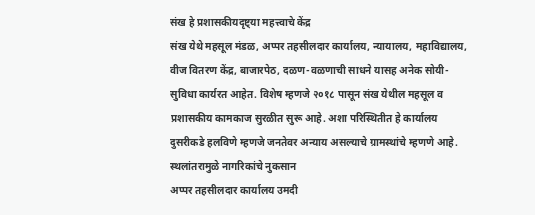संख हे प्रशासकीयदृष्ट्या महत्त्वाचे केंद्र
संख येथे महसूल मंडळ, अप्पर तहसीलदार कार्यालय, न्यायालय, महाविद्यालय, वीज वितरण केंद्र, बाजारपेठ, दळण-वळणाची साधने यासह अनेक सोयी-सुविधा कार्यरत आहेत. विशेष म्हणजे २०१८ पासून संख येथील महसूल व प्रशासकीय कामकाज सुरळीत सुरू आहे. अशा परिस्थितीत हे कार्यालय दुसरीकडे हलविणे म्हणजे जनतेवर अन्याय असल्याचे ग्रामस्थांचे म्हणणे आहे.
स्थलांतरामुळे नागरिकांचे नुकसान
अप्पर तहसीलदार कार्यालय उमदी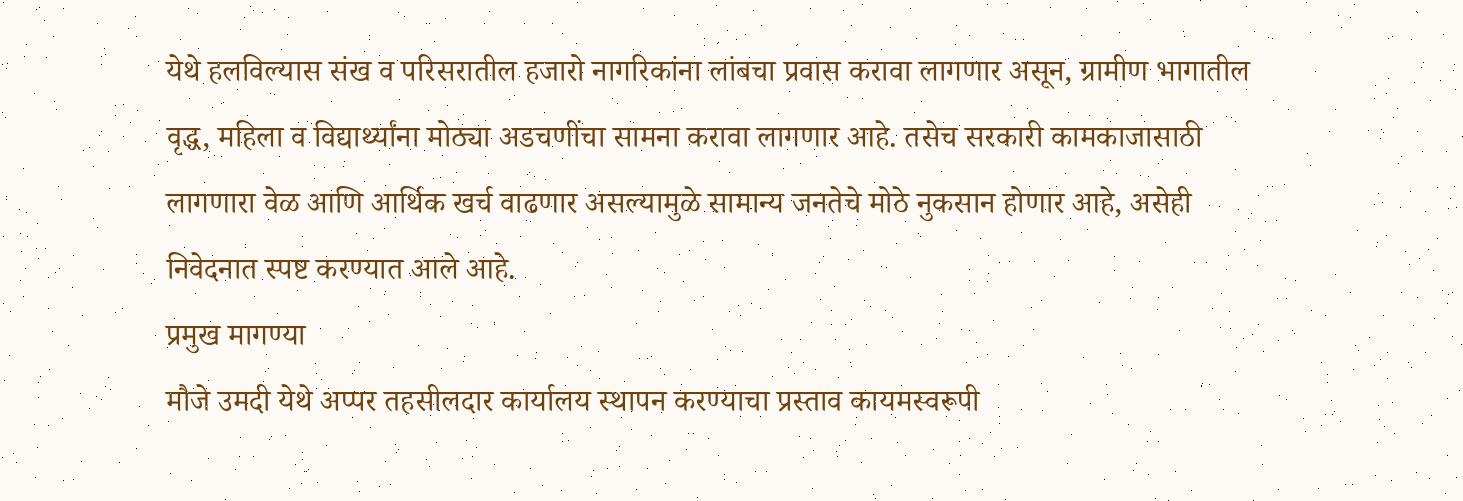येथे हलविल्यास संख व परिसरातील हजारो नागरिकांना लांबचा प्रवास करावा लागणार असून, ग्रामीण भागातील वृद्ध, महिला व विद्यार्थ्यांना मोठ्या अडचणींचा सामना करावा लागणार आहे. तसेच सरकारी कामकाजासाठी लागणारा वेळ आणि आर्थिक खर्च वाढणार असल्यामुळे सामान्य जनतेचे मोठे नुकसान होणार आहे, असेही निवेदनात स्पष्ट करण्यात आले आहे.
प्रमुख मागण्या
मौजे उमदी येथे अप्पर तहसीलदार कार्यालय स्थापन करण्याचा प्रस्ताव कायमस्वरूपी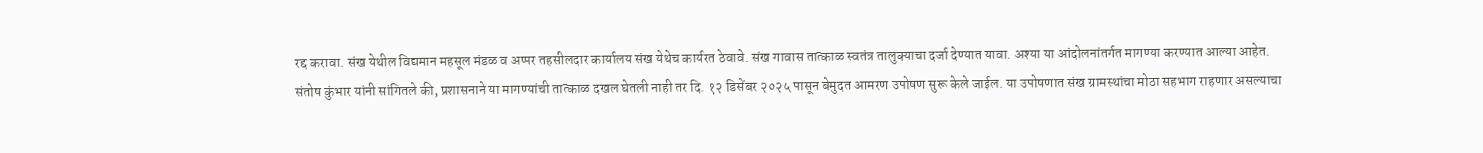रद्द करावा. संख येथील विद्यमान महसूल मंडळ व अप्पर तहसीलदार कार्यालय संख येथेच कार्यरत ठेवावे. संख गावास तात्काळ स्वतंत्र तालुक्याचा दर्जा देण्यात यावा. अश्या या आंदोलनांतर्गत मागण्या करण्यात आल्या आहेत.
संतोष कुंभार यांनी सांगितले की, प्रशासनाने या मागण्यांची तात्काळ दखल घेतली नाही तर दि. १२ डिसेंबर २०२५ पासून बेमुदत आमरण उपोषण सुरू केले जाईल. या उपोषणात संख ग्रामस्थांचा मोठा सहभाग राहणार असल्याचा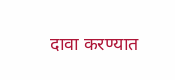दावा करण्यात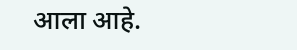आला आहे.